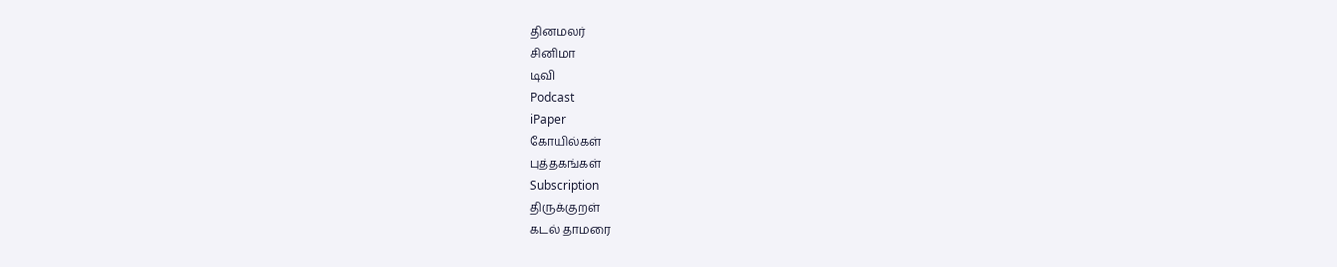தினமலர்
சினிமா
டிவி
Podcast
iPaper
கோயில்கள்
புத்தகங்கள்
Subscription
திருக்குறள்
கடல் தாமரை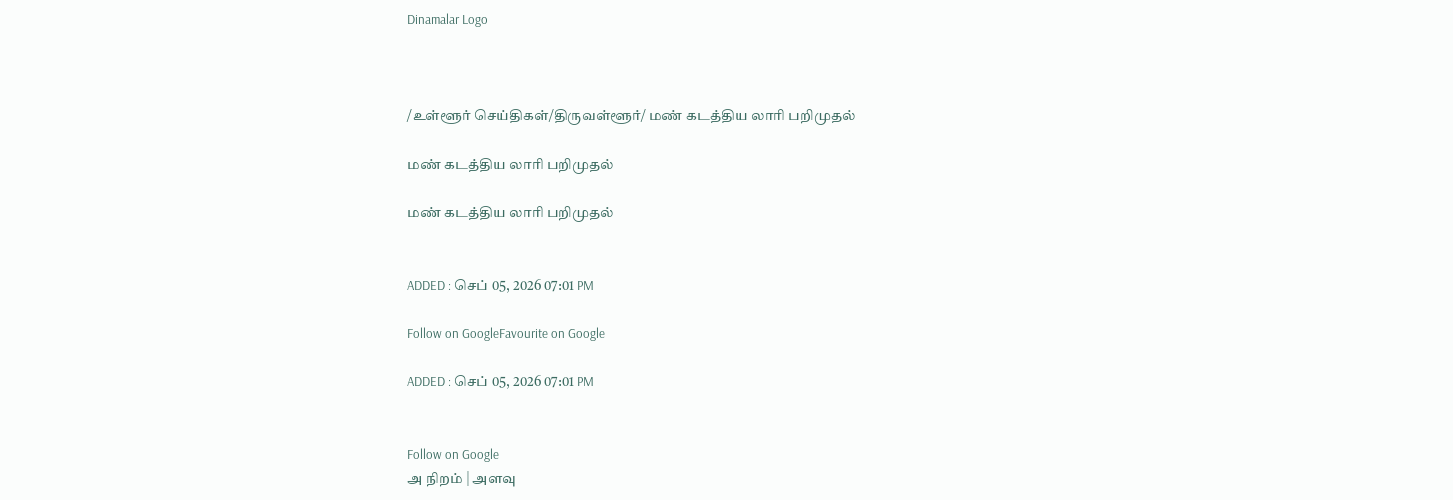Dinamalar Logo



/உள்ளூர் செய்திகள்/திருவள்ளூர்/ மண் கடத்திய லாரி பறிமுதல்

மண் கடத்திய லாரி பறிமுதல்

மண் கடத்திய லாரி பறிமுதல்


ADDED : செப் 05, 2026 07:01 PM

Follow on GoogleFavourite on Google

ADDED : செப் 05, 2026 07:01 PM


Follow on Google
அ நிறம் | அளவு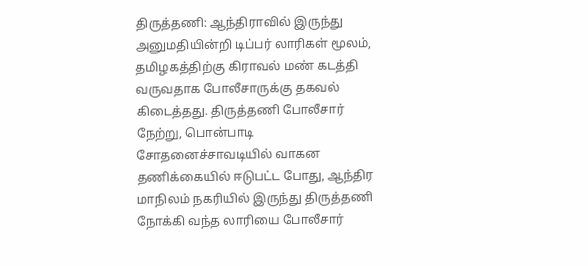திருத்தணி: ஆந்திராவில் இருந்து அனுமதியின்றி டிப்பர் லாரிகள் மூலம், தமிழகத்திற்கு கிராவல் மண் கடத்தி வருவதாக போலீசாருக்கு தகவல் கிடைத்தது. திருத்தணி போலீசார் நேற்று, பொன்பாடி சோதனைச்சாவடியில் வாகன தணிக்கையில் ஈடுபட்ட போது, ஆந்திர மாநிலம் நகரியில் இருந்து திருத்தணி நோக்கி வந்த லாரியை போலீசார்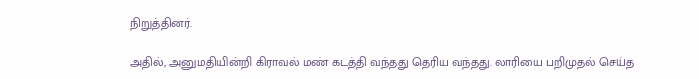நிறுத்தினர்.

அதில், அனுமதியின்றி கிராவல் மண் கடத்தி வந்தது தெரிய வந்தது. லாரியை பறிமுதல் செய்த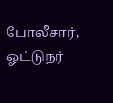போலீசார், ஓட்டுநர்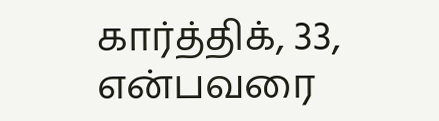கார்த்திக், 33, என்பவரை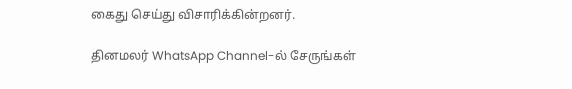கைது செய்து விசாரிக்கின்றனர்.

தினமலர் WhatsApp Channel-ல் சேருங்கள்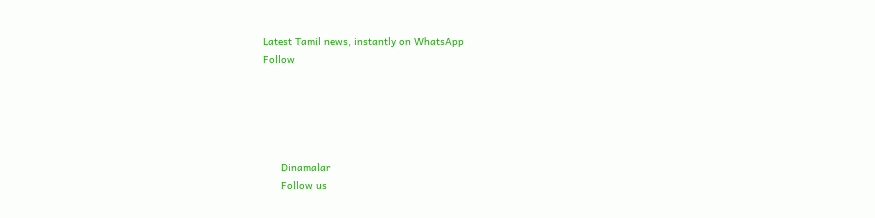Latest Tamil news, instantly on WhatsApp
Follow





      Dinamalar
      Follow us